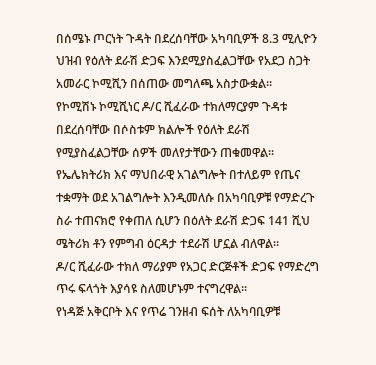በሰሜኑ ጦርነት ጉዳት በደረሰባቸው አካባቢዎች 8.3 ሚሊዮን ህዝብ የዕለት ደራሽ ድጋፍ እንደሚያስፈልጋቸው የአደጋ ስጋት አመራር ኮሚሺን በሰጠው መግለጫ አስታውቋል።
የኮሚሽኑ ኮሚሺነር ዶ/ር ሺፈራው ተክለማርያም ጉዳቱ በደረሰባቸው በሶስቱም ክልሎች የዕለት ደራሽ የሚያስፈልጋቸው ሰዎች መለየታቸውን ጠቁመዋል።
የኤሌክትሪክ እና ማህበራዊ አገልግሎት በተለይም የጤና ተቋማት ወደ አገልግሎት እንዲመለሱ በአካባቢዎቹ የማድረጉ ስራ ተጠናክሮ የቀጠለ ሲሆን በዕለት ደራሽ ድጋፍ 141 ሺህ ሜትሪክ ቶን የምግብ ዕርዳታ ተደራሽ ሆኗል ብለዋል።
ዶ/ር ሺፈራው ተክለ ማሪያም የአጋር ድርጅቶች ድጋፍ የማድረግ ጥሩ ፍላጎት እያሳዩ ስለመሆኑም ተናግረዋል።
የነዳጅ አቅርቦት እና የጥሬ ገንዘብ ፍሰት ለአካባቢዎቹ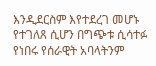እንዲደርስም እየተደረገ መሆኑ የተገለጸ ሲሆን በግጭቱ ሲሳተፉ የነበሩ የሰራዊት አባላትንም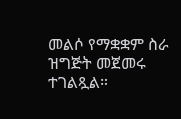መልሶ የማቋቋም ስራ ዝግጅት መጀመሩ ተገልጿል።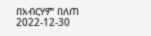በአብርሃም በለጠ
2022-12-30